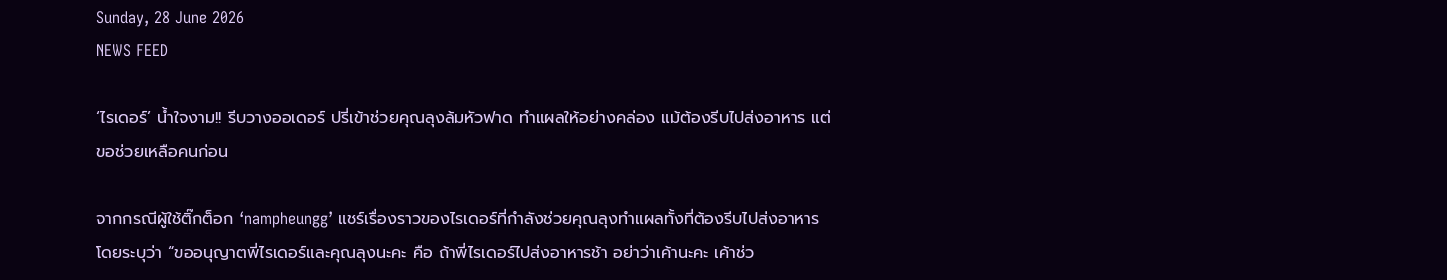Sunday, 28 June 2026
NEWS FEED

‘ไรเดอร์’ น้ำใจงาม!! รีบวางออเดอร์ ปรี่เข้าช่วยคุณลุงล้มหัวฟาด ทำแผลให้อย่างคล่อง แม้ต้องรีบไปส่งอาหาร แต่ขอช่วยเหลือคนก่อน

จากกรณีผู้ใช้ติ๊กต็อก ‘nampheungg’ แชร์เรื่องราวของไรเดอร์ที่กำลังช่วยคุณลุงทำแผลทั้งที่ต้องรีบไปส่งอาหาร โดยระบุว่า “ขออนุญาตพี่ไรเดอร์และคุณลุงนะคะ คือ ถ้าพี่ไรเดอร์ไปส่งอาหารช้า อย่าว่าเค้านะคะ เค้าช่ว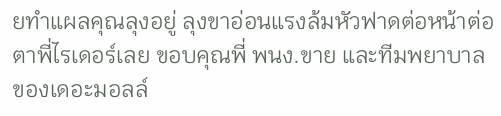ยทำแผลคุณลุงอยู่ ลุงขาอ่อนแรงล้มหัวฟาดต่อหน้าต่อตาพี่ไรเดอร์เลย ขอบคุณพี่ พนง.ขาย และทีมพยาบาลของเดอะมอลล์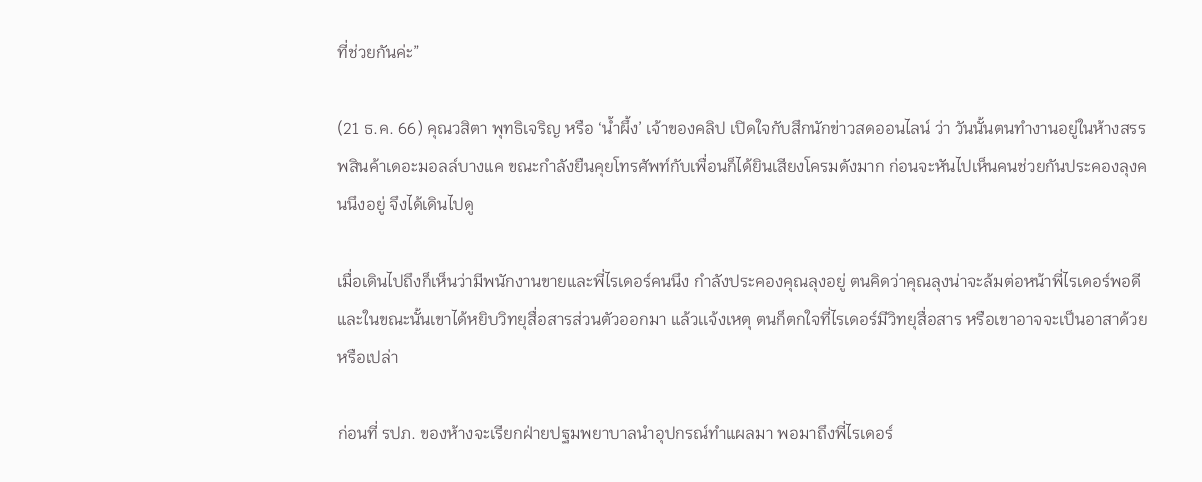ที่ช่วยกันค่ะ”

(21 ธ.ค. 66) คุณวสิตา พุทธิเจริญ หรือ ‘น้ำผึ้ง’ เจ้าของคลิป เปิดใจกับสึกนักข่าวสดออนไลน์ ว่า วันนั้นตนทำงานอยู่ในห้างสรรพสินค้าเดอะมอลล์บางแค ขณะกำลังยืนคุยโทรศัพท์กับเพื่อนก็ได้ยินเสียงโครมดังมาก ก่อนจะหันไปเห็นคนช่วยกันประคองลุงคนนึงอยู่ จึงได้เดินไปดู

เมื่อเดินไปถึงก็เห็นว่ามีพนักงานขายและพี่ไรเดอร์คนนึง กำลังประคองคุณลุงอยู่ ตนคิดว่าคุณลุงน่าจะล้มต่อหน้าพี่ไรเดอร์พอดี และในขณะนั้นเขาได้หยิบวิทยุสื่อสารส่วนตัวออกมา แล้วเเจ้งเหตุ ตนก็ตกใจที่ไรเดอร์มีวิทยุสื่อสาร หรือเขาอาจจะเป็นอาสาด้วยหรือเปล่า

ก่อนที่ รปภ. ของห้างจะเรียกฝ่ายปฐมพยาบาลนำอุปกรณ์ทำแผลมา พอมาถึงพี่ไรเดอร์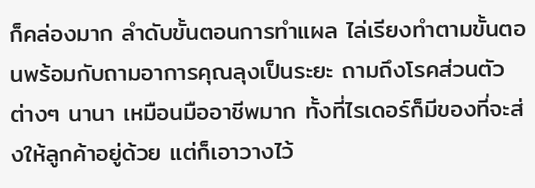ก็คล่องมาก ลำดับขั้นตอนการทำแผล ไล่เรียงทำตามขั้นตอนพร้อมกับถามอาการคุณลุงเป็นระยะ ถามถึงโรคส่วนตัว ต่างๆ นานา เหมือนมืออาชีพมาก ทั้งที่ไรเดอร์ก็มีของที่จะส่งให้ลูกค้าอยู่ด้วย แต่ก็เอาวางไว้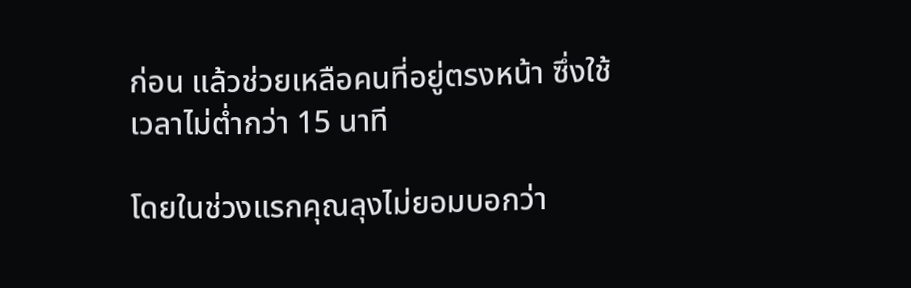ก่อน แล้วช่วยเหลือคนที่อยู่ตรงหน้า ซึ่งใช้เวลาไม่ต่ำกว่า 15 นาที

โดยในช่วงแรกคุณลุงไม่ยอมบอกว่า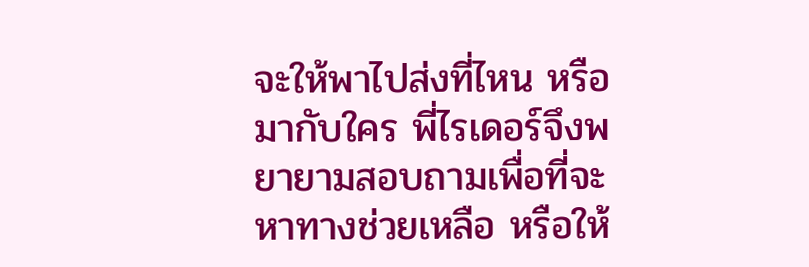จะให้พาไปส่งที่ไหน หรือมากับใคร พี่ไรเดอร์จึงพยายามสอบถามเพื่อที่จะหาทางช่วยเหลือ หรือให้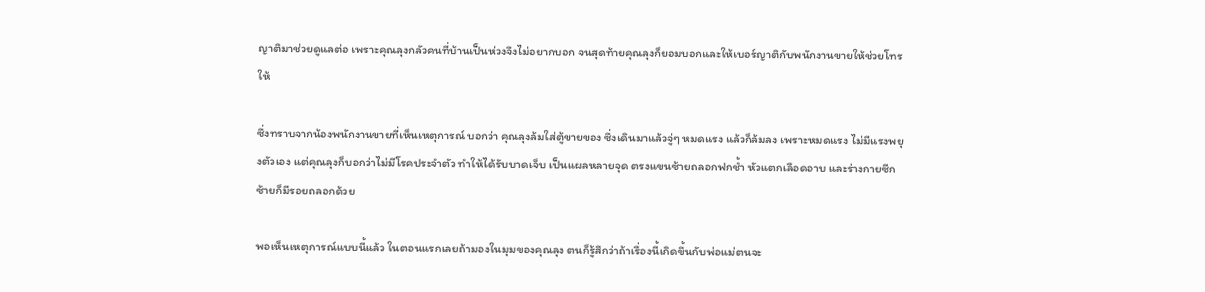ญาติมาช่วยดูแลต่อ เพราะคุณลุงกลัวคนที่บ้านเป็นห่วงจึงไม่อยากบอก จนสุดท้ายคุณลุงก็ยอมบอกและให้เบอร์ญาติกับพนักงานขายให้ช่วยโทรให้

ซึ่งทราบจากน้องพนักงานขายที่เห็นเหตุการณ์ บอกว่า คุณลุงล้มใส่ตู้ขายของ ซึ่งเดินมาแล้วจู่ๆ หมดแรง แล้วก็ล้มลง เพราะหมดแรง ไม่มีแรงพยุงตัวเอง แต่คุณลุงก็บอกว่าไม่มีโรคประจำตัว ทำให้ได้รับบาดเจ็บ เป็นแผลหลายจุด ตรงแขนซ้ายถลอกฟกช้ำ หัวแตกเลือดอาบ และร่างกายซีกซ้ายก็มีรอยถลอกด้วย

พอเห็นเหตุการณ์แบบนี้แล้ว ในตอนแรกเลยถ้ามองในมุมของคุณลุง ตนก็รู้สึกว่าถ้าเรื่องนี้เกิดขึ้นกับพ่อแม่ตนจะ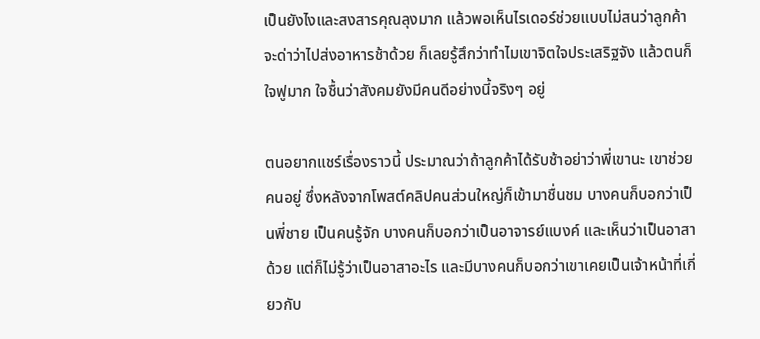เป็นยังไงและสงสารคุณลุงมาก แล้วพอเห็นไรเดอร์ช่วยแบบไม่สนว่าลูกค้าจะด่าว่าไปส่งอาหารช้าด้วย ก็เลยรู้สึกว่าทำไมเขาจิตใจประเสริฐจัง แล้วตนก็ใจฟูมาก ใจชื้นว่าสังคมยังมีคนดีอย่างนี้จริงๆ อยู่

ตนอยากแชร์เรื่องราวนี้ ประมาณว่าถ้าลูกค้าได้รับช้าอย่าว่าพี่เขานะ เขาช่วยคนอยู่ ซึ่งหลังจากโพสต์คลิปคนส่วนใหญ่ก็เข้ามาชื่นชม บางคนก็บอกว่าเป็นพี่ชาย เป็นคนรู้จัก บางคนก็บอกว่าเป็นอาจารย์แบงค์ และเห็นว่าเป็นอาสาด้วย แต่ก็ไม่รู้ว่าเป็นอาสาอะไร และมีบางคนก็บอกว่าเขาเคยเป็นเจ้าหน้าที่เกี่ยวกับ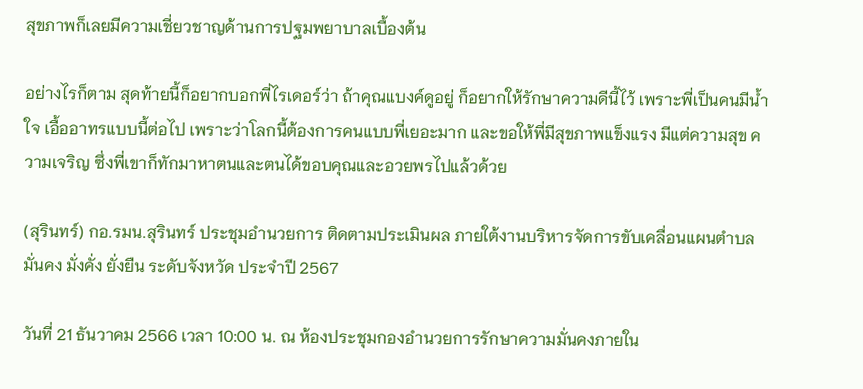สุขภาพก็เลยมีความเชี่ยวชาญด้านการปฐมพยาบาลเบื้องต้น

อย่างไรก็ตาม สุดท้ายนี้ก็อยากบอกพี่ไรเดอร์ว่า ถ้าคุณแบงค์ดูอยู่ ก็อยากให้รักษาความดีนี้ไว้ เพราะพี่เป็นคนมีน้ำใจ เอื้ออาทรแบบนี้ต่อไป เพราะว่าโลกนี้ต้องการคนแบบพี่เยอะมาก และขอให้พี่มีสุขภาพแข็งแรง มีแต่ความสุข ความเจริญ ซึ่งพี่เขาก็ทักมาหาตนและตนได้ขอบคุณและอวยพรไปแล้วด้วย

(สุรินทร์) กอ.รมน.สุรินทร์ ประชุมอำนวยการ ติดตามประเมินผล ภายใต้งานบริหารจัดการขับเคลื่อนแผนตำบล มั่นคง มั่งคั่ง ยั่งยืน ระดับจังหวัด ประจำปี 2567

วันที่ 21 ธันวาคม 2566 เวลา 10:00 น. ณ ห้องประชุมกองอำนวยการรักษาความมั่นคงภายใน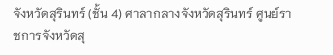จังหวัดสุรินทร์ (ชั้น 4) ศาลากลางจังหวัดสุรินทร์ ศูนย์ราชการจังหวัดสุ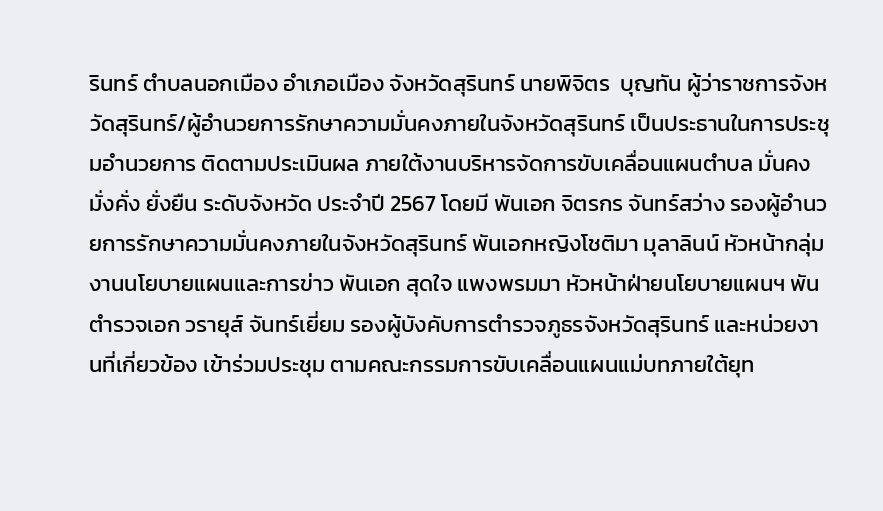รินทร์ ตำบลนอกเมือง อำเภอเมือง จังหวัดสุรินทร์ นายพิจิตร  บุญทัน ผู้ว่าราชการจังหวัดสุรินทร์/ผู้อำนวยการรักษาความมั่นคงภายในจังหวัดสุรินทร์ เป็นประธานในการประชุมอำนวยการ ติดตามประเมินผล ภายใต้งานบริหารจัดการขับเคลื่อนแผนตำบล มั่นคง มั่งคั่ง ยั่งยืน ระดับจังหวัด ประจำปี 2567 โดยมี พันเอก จิตรกร จันทร์สว่าง รองผู้อำนวยการรักษาความมั่นคงภายในจังหวัดสุรินทร์ พันเอกหญิงโชติมา มุลาลินน์ หัวหน้ากลุ่มงานนโยบายแผนและการข่าว พันเอก สุดใจ แพงพรมมา หัวหน้าฝ่ายนโยบายแผนฯ พันตำรวจเอก วรายุส์ จันทร์เยี่ยม รองผู้บังคับการตำรวจภูธรจังหวัดสุรินทร์ และหน่วยงานที่เกี่ยวข้อง เข้าร่วมประชุม ตามคณะกรรมการขับเคลื่อนแผนแม่บทภายใต้ยุท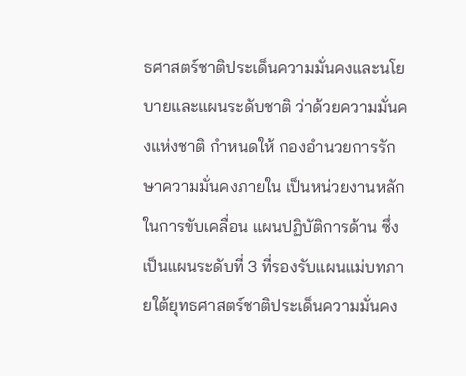ธศาสตร์ชาติประเด็นความมั่นคงและนโยบายและแผนระดับชาติ ว่าด้วยความมั่นคงแห่งชาติ กำหนดให้ กองอำนวยการรักษาความมั่นคงภายใน เป็นหน่วยงานหลักในการขับเคลื่อน แผนปฏิบัติการด้าน ซึ่งเป็นแผนระดับที่ 3 ที่รองรับแผนแม่บทภายใต้ยุทธศาสตร์ชาติประเด็นความมั่นคง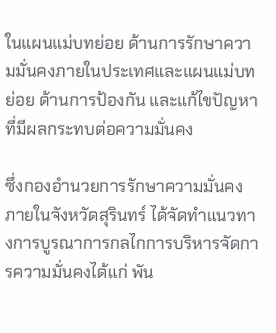ในแผนแม่บทย่อย ด้านการรักษาความมั่นคงภายในประเทศและแผนแม่บทย่อย ด้านการป้องกัน และแก้ไขปัญหาที่มีผลกระทบต่อความมั่นคง

ซึ่งกองอำนวยการรักษาความมั่นคงภายในจังหวัดสุรินทร์ ได้จัดทำแนวทางการบูรณาการกลไกการบริหารจัดการความมั่นคงได้แก่ พัน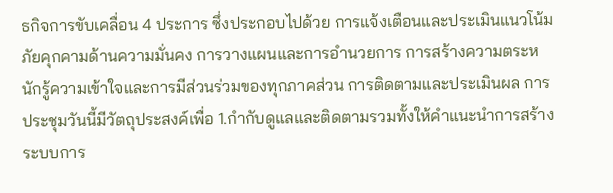ธกิจการขับเคลื่อน 4 ประการ ซึ่งประกอบไปด้วย การแจ้งเตือนและประเมินแนวโน้มภัยคุกคามด้านความมั่นคง การวางแผนและการอำนวยการ การสร้างความตระหนักรู้ความเข้าใจและการมีส่วนร่วมของทุกภาคส่วน การติดตามและประเมินผล การประชุมวันนี้มีวัตถุประสงค์เพื่อ 1.กำกับดูแลและติดตามรวมทั้งให้คำแนะนำการสร้างระบบการ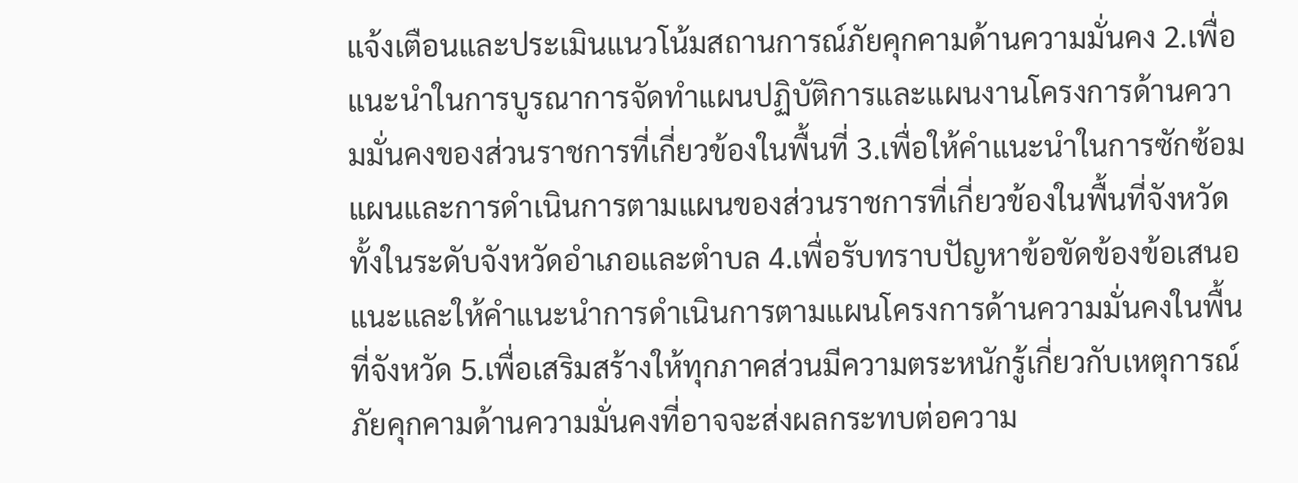แจ้งเตือนและประเมินแนวโน้มสถานการณ์ภัยคุกคามด้านความมั่นคง 2.เพื่อแนะนำในการบูรณาการจัดทำแผนปฏิบัติการและแผนงานโครงการด้านความมั่นคงของส่วนราชการที่เกี่ยวข้องในพื้นที่ 3.เพื่อให้คำแนะนำในการซักซ้อมแผนและการดำเนินการตามแผนของส่วนราชการที่เกี่ยวข้องในพื้นที่จังหวัด ทั้งในระดับจังหวัดอำเภอและตำบล 4.เพื่อรับทราบปัญหาข้อขัดข้องข้อเสนอแนะและให้คำแนะนำการดำเนินการตามแผนโครงการด้านความมั่นคงในพื้นที่จังหวัด 5.เพื่อเสริมสร้างให้ทุกภาคส่วนมีความตระหนักรู้เกี่ยวกับเหตุการณ์ภัยคุกคามด้านความมั่นคงที่อาจจะส่งผลกระทบต่อความ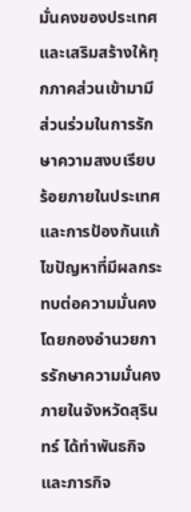มั่นคงของประเทศและเสริมสร้างให้ทุกภาคส่วนเข้ามามีส่วนร่วมในการรักษาความสงบเรียบร้อยภายในประเทศและการป้องกันแก้ไขปัญหาที่มีผลกระทบต่อความมั่นคง โดยกองอำนวยการรักษาความมั่นคงภายในจังหวัดสุรินทร์ ได้ทำพันธกิจและภารกิจ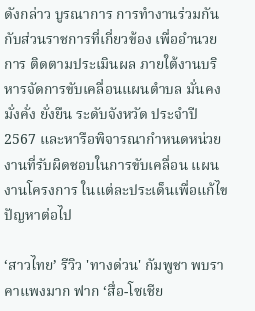ดังกล่าว บูรณาการ การทำงานร่วมกันกับส่วนราชการที่เกี่ยวข้อง เพื่ออำนวยการ ติดตามประเมินผล ภายใต้งานบริหารจัดการขับเคลื่อนแผนตำบล มั่นคง มั่งคั่ง ยั่งยืน ระดับจังหวัด ประจำปี 2567 และหารือพิจารณากำหนดหน่วยงานที่รับผิดชอบในการขับเคลื่อน แผนงานโครงการ ในแต่ละประเด็นเพื่อแก้ไขปัญหาต่อไป

‘สาวไทย’ รีวิว 'ทางด่วน' กัมพูชา พบราคาแพงมาก ฟาก ‘สื่อ-โซเชีย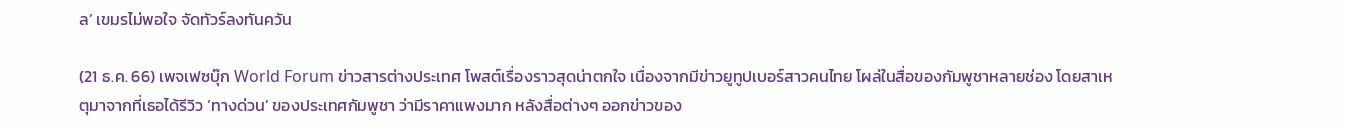ล’ เขมรไม่พอใจ จัดทัวร์ลงทันควัน

(21 ธ.ค. 66) เพจเฟซบุ๊ก World Forum ข่าวสารต่างประเทศ โพสต์เรื่องราวสุดน่าตกใจ เนื่องจากมีข่าวยูทูปเบอร์สาวคนไทย โผล่ในสื่อของกัมพูชาหลายช่อง โดยสาเหตุมาจากที่เธอได้รีวิว ‘ทางด่วน’ ของประเทศกัมพูชา ว่ามีราคาแพงมาก หลังสื่อต่างๆ ออกข่าวของ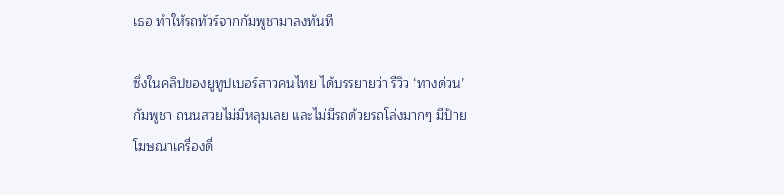เธอ ทำให้รถทัวร์จากกัมพูชามาลงทันที

ซึ่งในคลิปของยูทูปเบอร์สาวคนไทย ได้บรรยายว่า รีวิว ‘ทางด่วน’ กัมพูชา ถนนสวยไม่มีหลุมเลย และไม่มีรถด้วยรถโล่งมากๆ มีป้ายโฆษณาเครื่องดื่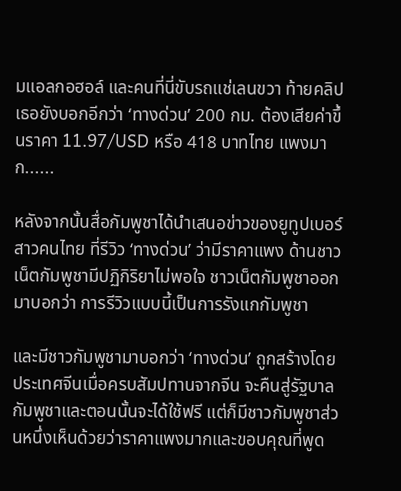มแอลกอฮอล์ และคนที่นี่ขับรถแช่เลนขวา ท้ายคลิปเธอยังบอกอีกว่า ‘ทางด่วน’ 200 กม. ต้องเสียค่าขึ้นราคา 11.97/USD หรือ 418 บาทไทย แพงมาก......

หลังจากนั้นสื่อกัมพูชาได้นำเสนอข่าวของยูทูปเบอร์สาวคนไทย ที่รีวิว ‘ทางด่วน’ ว่ามีราคาแพง ด้านชาวเน็ตกัมพูชามีปฏิกิริยาไม่พอใจ ชาวเน็ตกัมพูชาออกมาบอกว่า การรีวิวแบบนี้เป็นการรังแกกัมพูชา

และมีชาวกัมพูชามาบอกว่า ‘ทางด่วน’ ถูกสร้างโดยประเทศจีนเมื่อครบสัมปทานจากจีน จะคืนสู่รัฐบาลกัมพูชาและตอนนั้นจะได้ใช้ฟรี แต่ก็มีชาวกัมพูชาส่วนหนึ่งเห็นด้วยว่าราคาแพงมากและขอบคุณที่พูด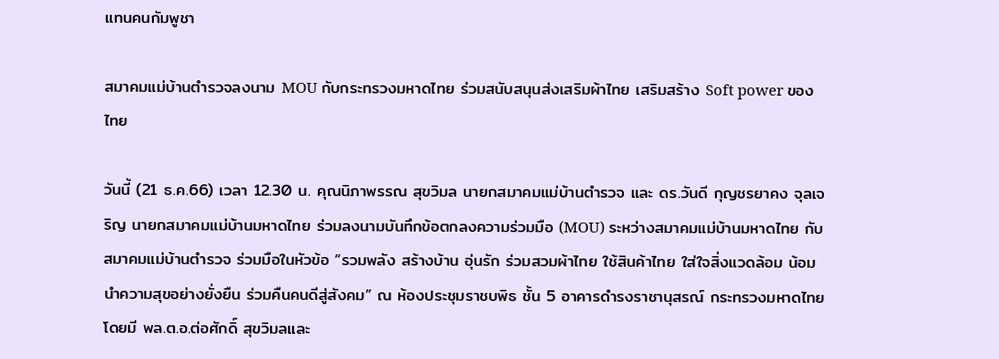แทนคนกัมพูชา

สมาคมแม่บ้านตำรวจลงนาม MOU กับกระทรวงมหาดไทย ร่วมสนับสนุนส่งเสริมผ้าไทย เสริมสร้าง Soft power ของไทย

วันนี้ (21 ธ.ค.66) เวลา 12.30 น. คุณนิภาพรรณ สุขวิมล นายกสมาคมแม่บ้านตำรวจ และ ดร.วันดี กุญชรยาคง จุลเจริญ นายกสมาคมแม่บ้านมหาดไทย ร่วมลงนามบันทึกข้อตกลงความร่วมมือ (MOU) ระหว่างสมาคมแม่บ้านมหาดไทย กับสมาคมแม่บ้านตำรวจ ร่วมมือในหัวข้อ “รวมพลัง สร้างบ้าน อุ่นรัก ร่วมสวมผ้าไทย ใช้สินค้าไทย ใส่ใจสิ่งแวดล้อม น้อมนำความสุขอย่างยั่งยืน ร่วมคืนคนดีสู่สังคม” ณ ห้องประชุมราชบพิธ ชั้น 5 อาคารดำรงราชานุสรณ์ กระทรวงมหาดไทยโดยมี พล.ต.อ.ต่อศักดิ์ สุขวิมลและ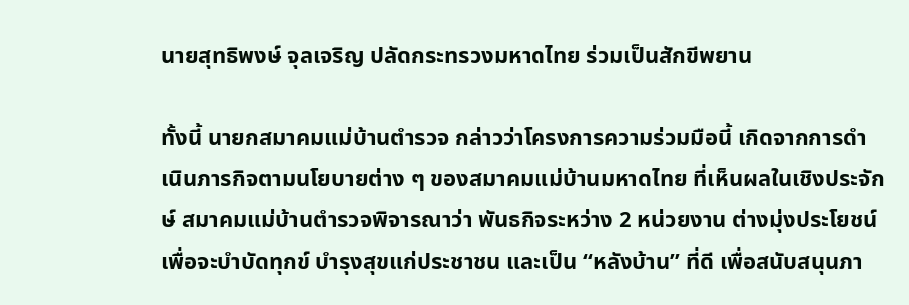นายสุทธิพงษ์ จุลเจริญ ปลัดกระทรวงมหาดไทย ร่วมเป็นสักขีพยาน

ทั้งนี้ นายกสมาคมแม่บ้านตำรวจ กล่าวว่าโครงการความร่วมมือนี้ เกิดจากการดำเนินภารกิจตามนโยบายต่าง ๆ ของสมาคมแม่บ้านมหาดไทย ที่เห็นผลในเชิงประจักษ์ สมาคมแม่บ้านตำรวจพิจารณาว่า พันธกิจระหว่าง 2 หน่วยงาน ต่างมุ่งประโยชน์เพื่อจะบำบัดทุกข์ บำรุงสุขแก่ประชาชน และเป็น “หลังบ้าน” ที่ดี เพื่อสนับสนุนภา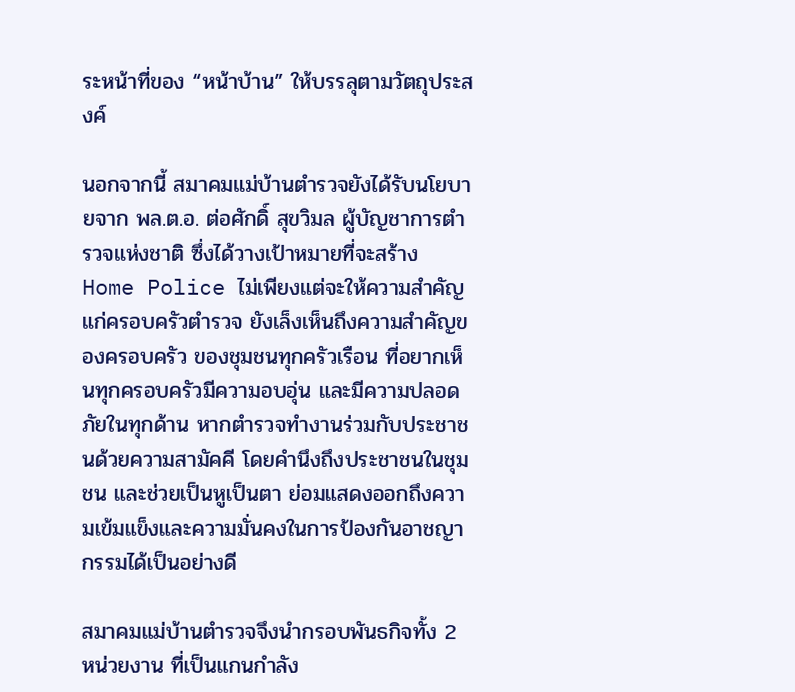ระหน้าที่ของ “หน้าบ้าน” ให้บรรลุตามวัตถุประสงค์

นอกจากนี้ สมาคมแม่บ้านตำรวจยังได้รับนโยบายจาก พล.ต.อ. ต่อศักดิ์ สุขวิมล ผู้บัญชาการตำรวจแห่งชาติ ซึ่งได้วางเป้าหมายที่จะสร้าง Home Police ไม่เพียงแต่จะให้ความสำคัญแก่ครอบครัวตำรวจ ยังเล็งเห็นถึงความสำคัญของครอบครัว ของชุมชนทุกครัวเรือน ที่อยากเห็นทุกครอบครัวมีความอบอุ่น และมีความปลอดภัยในทุกด้าน หากตำรวจทำงานร่วมกับประชาชนด้วยความสามัคคี โดยคำนึงถึงประชาชนในชุมชน และช่วยเป็นหูเป็นตา ย่อมแสดงออกถึงความเข้มแข็งและความมั่นคงในการป้องกันอาชญากรรมได้เป็นอย่างดี

สมาคมแม่บ้านตำรวจจึงนำกรอบพันธกิจทั้ง 2 หน่วยงาน ที่เป็นแกนกำลัง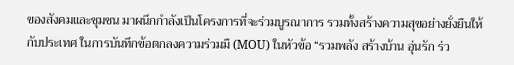ของสังคมและชุมชน มาผนึกกำลังเป็นโครงการที่จะร่วมบูรณาการ รวมทั้งสร้างความสุขอย่างยั่งยืนให้กับประเทศ ในการบันทึกข้อตกลงความร่วมมื (MOU) ในหัวข้อ “รวมพลัง สร้างบ้าน อุ่นรัก ร่ว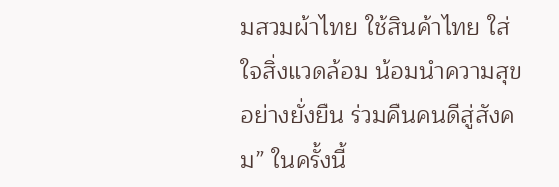มสวมผ้าไทย ใช้สินค้าไทย ใส่ใจสิ่งแวดล้อม น้อมนำความสุขอย่างยั่งยืน ร่วมคืนคนดีสู่สังคม” ในครั้งนี้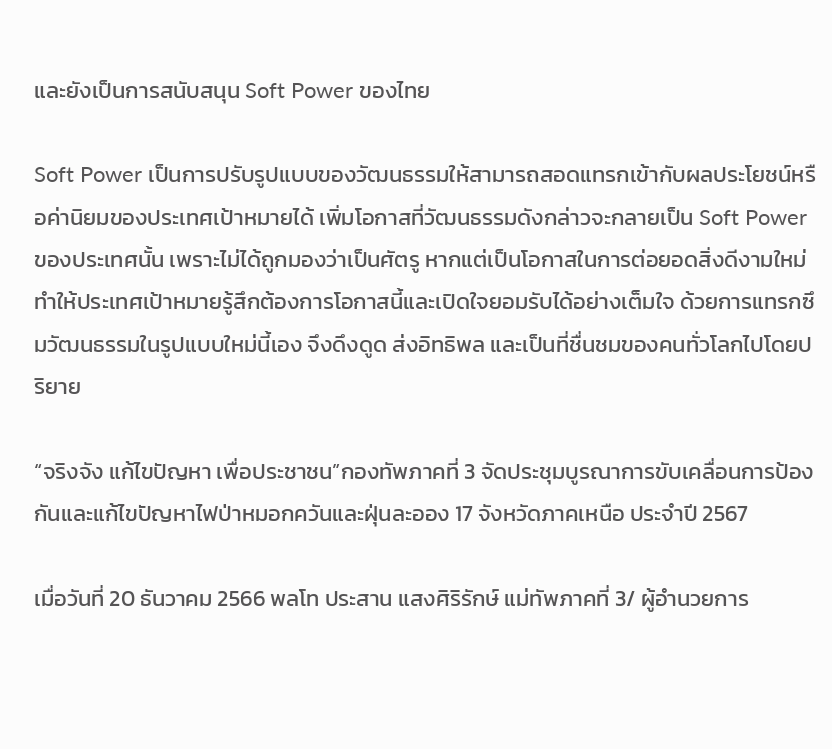และยังเป็นการสนับสนุน Soft Power ของไทย

Soft Power เป็นการปรับรูปแบบของวัฒนธรรมให้สามารถสอดแทรกเข้ากับผลประโยชน์หรือค่านิยมของประเทศเป้าหมายได้ เพิ่มโอกาสที่วัฒนธรรมดังกล่าวจะกลายเป็น Soft Power ของประเทศนั้น เพราะไม่ได้ถูกมองว่าเป็นศัตรู หากแต่เป็นโอกาสในการต่อยอดสิ่งดีงามใหม่ ทำให้ประเทศเป้าหมายรู้สึกต้องการโอกาสนี้และเปิดใจยอมรับได้อย่างเต็มใจ ด้วยการแทรกซึมวัฒนธรรมในรูปแบบใหม่นี้เอง จึงดึงดูด ส่งอิทธิพล และเป็นที่ชื่นชมของคนทั่วโลกไปโดยปริยาย

“จริงจัง แก้ไขปัญหา เพื่อประชาชน”กองทัพภาคที่ 3 จัดประชุมบูรณาการขับเคลื่อนการป้องกันและแก้ไขปัญหาไฟป่าหมอกควันและฝุ่นละออง 17 จังหวัดภาคเหนือ ประจำปี 2567

เมื่อวันที่ 20 ธันวาคม 2566 พลโท ประสาน แสงศิริรักษ์ แม่ทัพภาคที่ 3/ ผู้อำนวยการ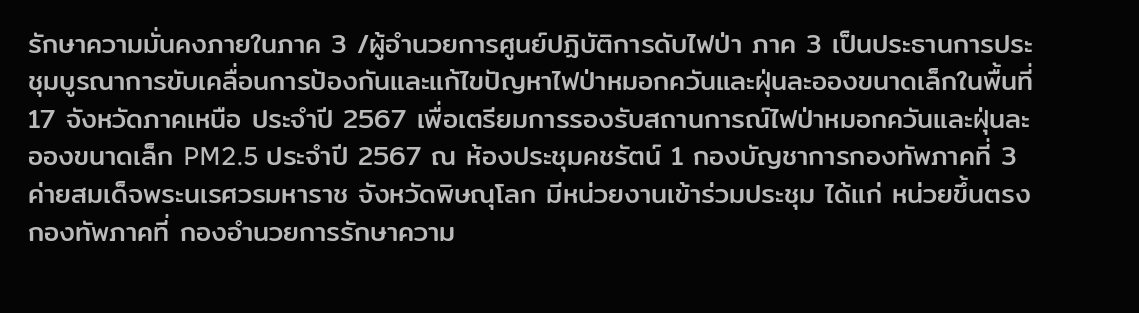รักษาความมั่นคงภายในภาค 3 /ผู้อำนวยการศูนย์ปฏิบัติการดับไฟป่า ภาค 3 เป็นประธานการประชุมบูรณาการขับเคลื่อนการป้องกันและแก้ไขปัญหาไฟป่าหมอกควันและฝุ่นละอองขนาดเล็กในพื้นที่ 17 จังหวัดภาคเหนือ ประจำปี 2567 เพื่อเตรียมการรองรับสถานการณ์ไฟป่าหมอกควันและฝุ่นละอองขนาดเล็ก PM2.5 ประจำปี 2567 ณ ห้องประชุมคชรัตน์ 1 กองบัญชาการกองทัพภาคที่ 3 ค่ายสมเด็จพระนเรศวรมหาราช จังหวัดพิษณุโลก มีหน่วยงานเข้าร่วมประชุม ได้แก่ หน่วยขึ้นตรงกองทัพภาคที่ กองอำนวยการรักษาความ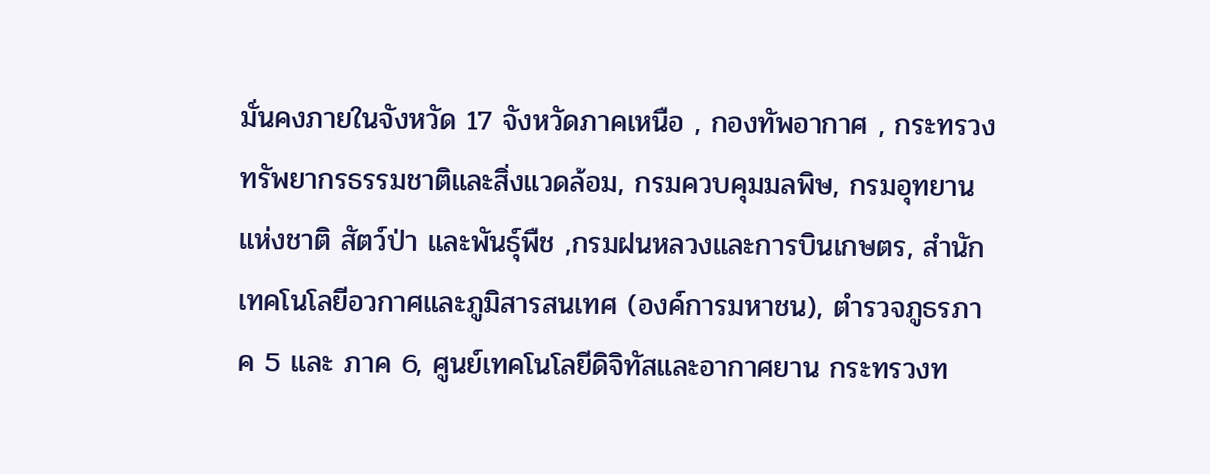มั่นคงภายในจังหวัด 17 จังหวัดภาคเหนือ , กองทัพอากาศ , กระทรวงทรัพยากรธรรมชาติและสิ่งแวดล้อม, กรมควบคุมมลพิษ, กรมอุทยานแห่งชาติ สัตว์ป่า และพันธุ์พืช ,กรมฝนหลวงและการบินเกษตร, สำนักเทคโนโลยีอวกาศและภูมิสารสนเทศ (องค์การมหาชน), ตำรวจภูธรภาค 5 และ ภาค 6, ศูนย์เทคโนโลยีดิจิทัสและอากาศยาน กระทรวงท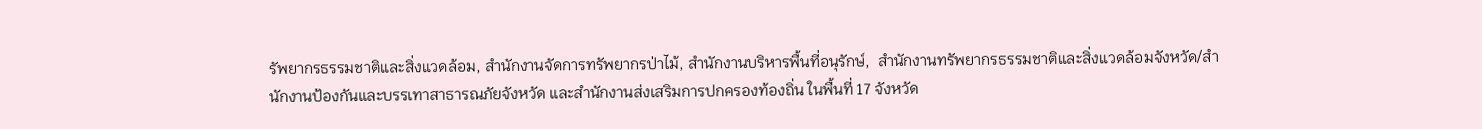รัพยากรธรรมชาติและสิ่งแวดล้อม, สำนักงานจัดการทรัพยากรป่าไม้, สำนักงานบริหารพื้นที่อนุรักษ์,  สำนักงานทรัพยากรธรรมชาติและสิ่งแวดล้อมจังหวัด/สำนักงานป้องกันและบรรเทาสาธารณภัยจังหวัด และสำนักงานส่งเสริมการปกครองท้องถิ่น ในพื้นที่ 17 จังหวัด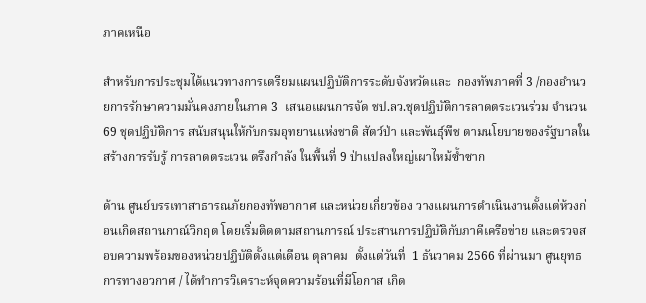ภาคเหนือ

สำหรับการประชุมได้แนวทางการเตรียมแผนปฏิบัติการระดับจังหวัดและ  กองทัพภาคที่ 3 /กองอำนวยการรักษาความมั่นคงภายในภาค 3  เสนอแผนการจัด ชป.ลว.ชุดปฏิบัติการลาดตระเวนร่วม จำนวน 69 ชุดปฏิบัติการ สนับสนุนให้กับกรมอุทยานแห่งชาติ สัตว์ป่า และพันธุ์พืช ตามนโยบายของรัฐบาลในสร้างการรับรู้ การลาดตระเวน ตรึงกำลัง ในพื้นที่ 9 ป่าแปลงใหญ่เผาไหม้ซ้ำซาก

ด้าน ศูนย์บรรเทาสาธารณภัยกองทัพอากาศ และหน่วยเกี่ยวข้อง วางแผนการดำเนินงานตั้งแต่ห้วงก่อนเกิดสถานกาณ์วิกฤต โดยเริ่มติดตามสถานการณ์ ประสานการปฏิบัติกับภาคีเครือข่าย และตรวจสอบความพร้อมของหน่วยปฏิบัติตั้งแต่เดือน ตุลาคม  ตั้งแต่วันที่  1 ธันวาคม 2566 ที่ผ่านมา ศูนยุทธการทางอวกาศ / ได้ทำการวิเคราะห์จุดความร้อนที่มีโอกาส เกิด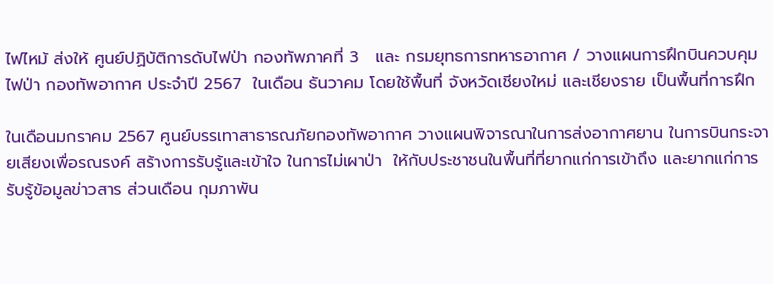ไฟไหม้ ส่งให้ ศูนย์ปฏิบัติการดับไฟป่า กองทัพภาคที่ 3   และ กรมยุทธการทหารอากาศ / วางแผนการฝึกบินควบคุมไฟป่า กองทัพอากาศ ประจำปี 2567  ในเดือน ธันวาคม โดยใช้พื้นที่ จังหวัดเชียงใหม่ และเชียงราย เป็นพื้นที่การฝึก

ในเดือนมกราคม 2567 ศูนย์บรรเทาสาธารณภัยกองทัพอากาศ วางแผนพิจารณาในการส่งอากาศยาน ในการบินกระจายเสียงเพื่อรณรงค์ สร้างการรับรู้และเข้าใจ ในการไม่เผาป่า  ให้กับประชาชนในพื้นที่ที่ยากแก่การเข้าถึง และยากแก่การรับรู้ข้อมูลข่าวสาร ส่วนเดือน กุมภาพัน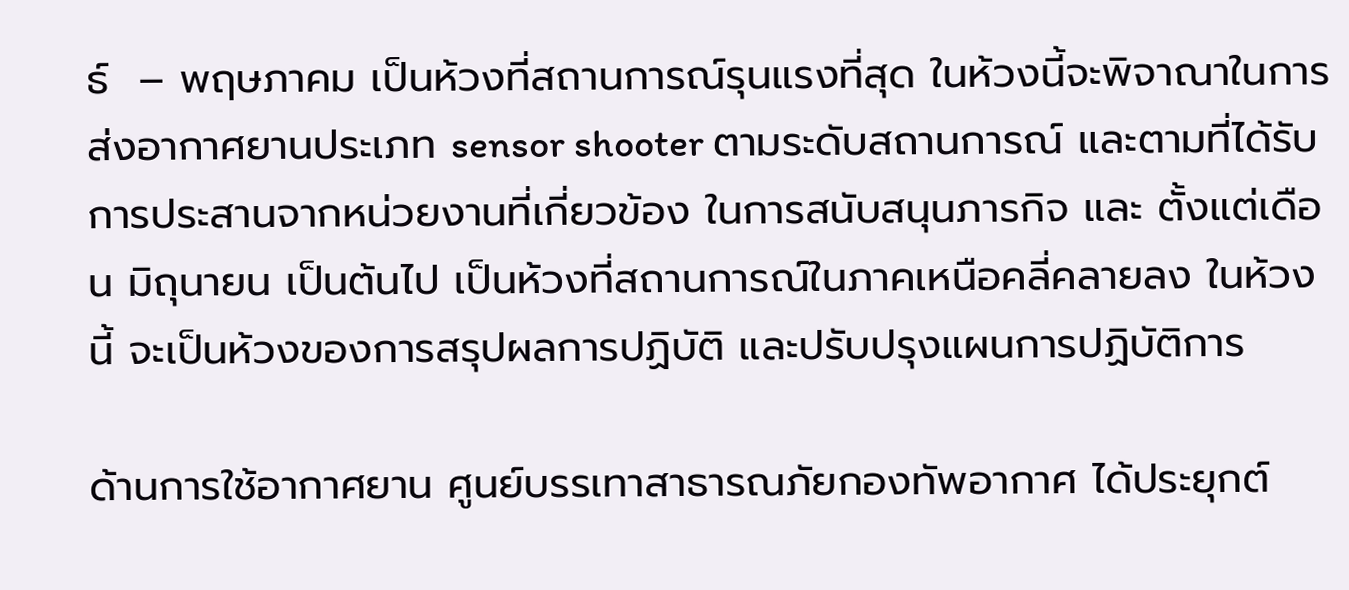ธ์  – พฤษภาคม เป็นห้วงที่สถานการณ์รุนแรงที่สุด ในห้วงนี้จะพิจาณาในการส่งอากาศยานประเภท sensor shooter ตามระดับสถานการณ์ และตามที่ได้รับการประสานจากหน่วยงานที่เกี่ยวข้อง ในการสนับสนุนภารกิจ และ ตั้งแต่เดือน มิถุนายน เป็นต้นไป เป็นห้วงที่สถานการณ์ในภาคเหนือคลี่คลายลง ในห้วงนี้ จะเป็นห้วงของการสรุปผลการปฏิบัติ และปรับปรุงแผนการปฏิบัติการ

ด้านการใช้อากาศยาน ศูนย์บรรเทาสาธารณภัยกองทัพอากาศ ได้ประยุกต์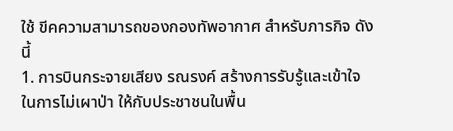ใช้ ขีคความสามารถของกองทัพอากาศ สำหรับภารกิจ ดังนี้
1. การบินกระจายเสียง รณรงค์ สร้างการรับรู้และเข้าใจ ในการไม่เผาป่า ให้กับประชาชนในพื้น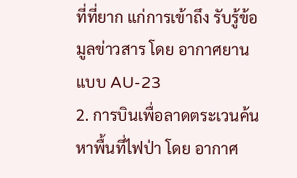ที่ที่ยาก แก่การเข้าถึง รับรู้ข้อมูลข่าวสาร โดย อากาศยานแบบ AU-23
2. การบินเพื่อลาดตระเวนค้นหาพื้นที่ไฟป่า โดย อากาศ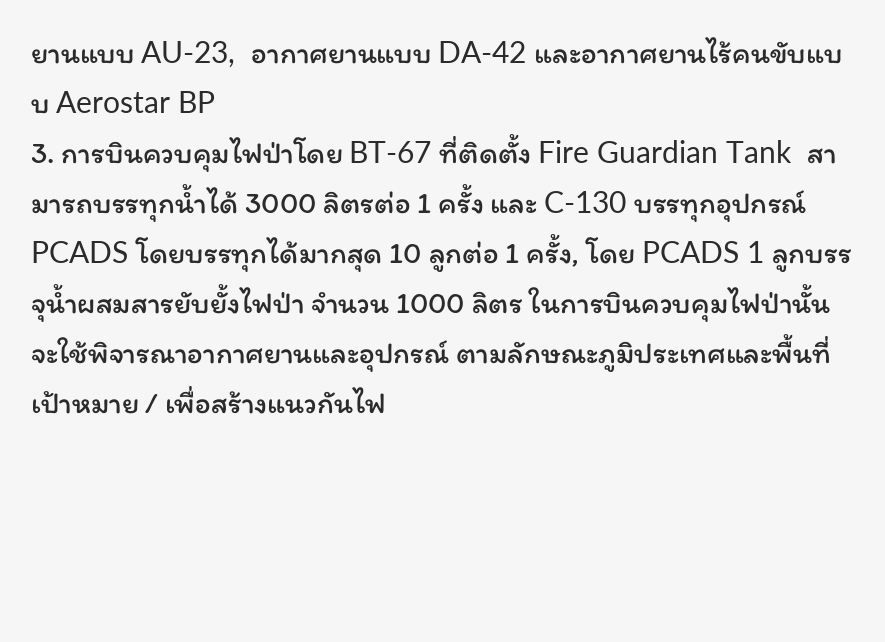ยานแบบ AU-23,  อากาศยานแบบ DA-42 และอากาศยานไร้คนขับแบบ Aerostar BP
3. การบินควบคุมไฟป่าโดย BT-67 ที่ติดตั้ง Fire Guardian Tank  สามารถบรรทุกน้ำได้ 3000 ลิตรต่อ 1 ครั้ง และ C-130 บรรทุกอุปกรณ์ PCADS โดยบรรทุกได้มากสุด 10 ลูกต่อ 1 ครั้ง, โดย PCADS 1 ลูกบรรจุน้ำผสมสารยับยั้งไฟป่า จำนวน 1000 ลิตร ในการบินควบคุมไฟป่านั้น จะใช้พิจารณาอากาศยานและอุปกรณ์ ตามลักษณะภูมิประเทศและพื้นที่เป้าหมาย / เพื่อสร้างแนวกันไฟ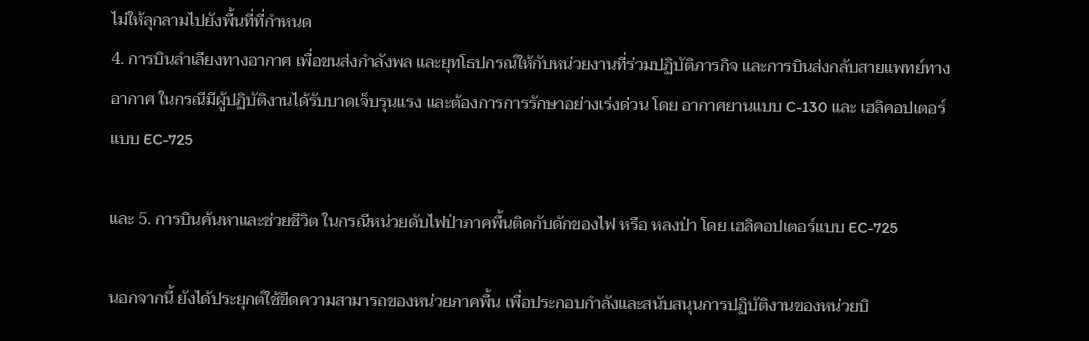ไม่ให้ลุกลามไปยังพื้นที่ที่กำหนด
4. การบินลำเลียงทางอากาศ เพื่อขนส่งกำลังพล และยุทโธปกรณ์ให้กับหน่วยงานที่ร่วมปฏิบัติภารกิจ และการบินส่งกลับสายแพทย์ทางอากาศ ในกรณีมีผู้ปฏิบัติงานได้รับบาดเจ็บรุนแรง และต้องการการรักษาอย่างเร่งด่วน โดย อากาศยานแบบ C-130 และ เฮลิคอปเตอร์แบบ EC-725

และ 5. การบินค้นหาและช่วยชีวิต ในกรณีหน่วยดับไฟป่าภาคพื้นติดกับดักของไฟ หรือ หลงป่า โดย เฮลิคอปเตอร์แบบ EC-725

นอกจากนี้ ยังได้ประยุกต์ใช้ขีดความสามารถของหน่วยภาคพื้น เพื่อประกอบกำลังและสนับสนุนการปฏิบัติงานของหน่วยบิ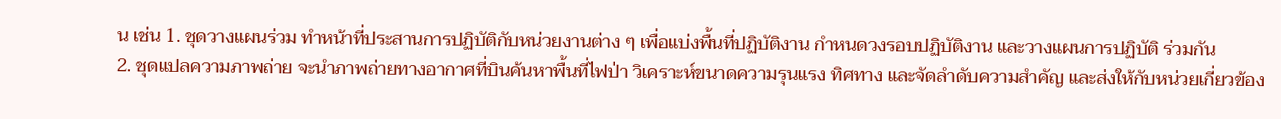น เช่น 1. ชุดวางแผนร่วม ทำหน้าที่ประสานการปฏิบัติกับหน่วยงานต่าง ๆ เพื่อแบ่งพื้นที่ปฏิบัติงาน กำหนดวงรอบปฏิบัติงาน และวางแผนการปฏิบัติ ร่วมกัน
2. ชุดแปลความภาพถ่าย จะนำภาพถ่ายทางอากาศที่บินค้นหาพื้นที่ไฟป่า วิเคราะห์ขนาดความรุนแรง ทิศทาง และจัดลำดับความสำคัญ และส่งให้กับหน่วยเกี่ยวข้อง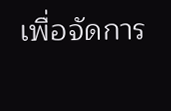เพื่อจัดการ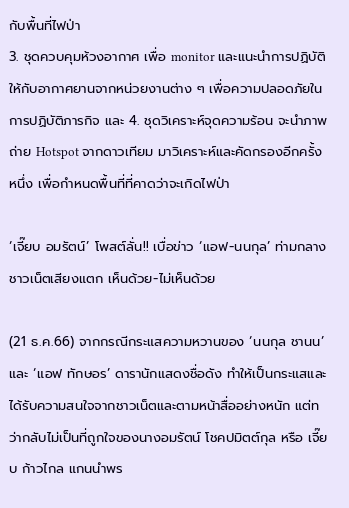กับพื้นที่ไฟป่า
3. ชุดควบคุมห้วงอากาศ เพื่อ monitor และแนะนำการปฏิบัติให้กับอากาศยานจากหน่วยงานต่าง ๆ เพื่อความปลอดภัยในการปฏิบัติภารกิจ และ 4. ชุดวิเคราะห์จุดความร้อน จะนำภาพถ่าย Hotspot จากดาวเทียม มาวิเคราะห์และคัดกรองอีกครั้งหนึ่ง เพื่อกำหนดพื้นที่ที่คาดว่าจะเกิดไฟป่า

‘เจี๊ยบ อมรัตน์’ โพสต์ลั่น!! เบื่อข่าว ‘แอฟ-นนกุล’ ท่ามกลางชาวเน็ตเสียงแตก เห็นด้วย-ไม่เห็นด้วย

(21 ธ.ค.66) จากกรณีกระแสความหวานของ ‘นนกุล ชานน’ และ ‘แอฟ ทักษอร’ ดารานักแสดงชื่อดัง ทำให้เป็นกระแสและได้รับความสนใจจากชาวเน็ตและตามหน้าสื่ออย่างหนัก แต่ทว่ากลับไม่เป็นที่ถูกใจของนางอมรัตน์ โชคปมิตต์กุล หรือ เจี๊ยบ ก้าวไกล แกนนำพร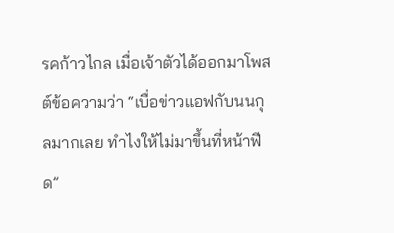รคก้าวไกล เมื่อเจ้าตัวได้ออกมาโพสต์ข้อความว่า “เบื่อข่าวแอฟกับนนกุลมากเลย ทำไงให้ไม่มาขึ้นที่หน้าฟีด”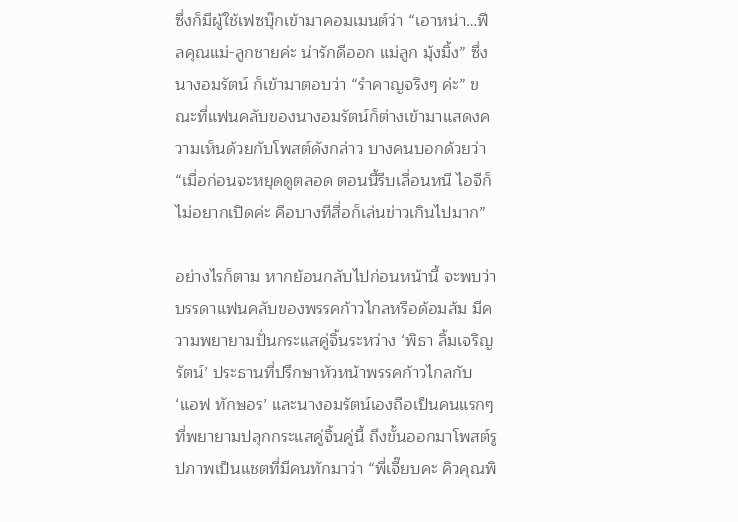ซึ่งก็มีผู้ใช้เฟซบุ๊กเข้ามาคอมเมนต์ว่า “เอาหน่า…ฟีลคุณแม่-ลูกชายค่ะ น่ารักดีออก แม่ลูก มุ้งมิ้ง” ซึ่งนางอมรัตน์ ก็เข้ามาตอบว่า “รำคาญจริงๆ ค่ะ” ขณะที่แฟนคลับของนางอมรัตน์ก็ต่างเข้ามาแสดงความเห็นด้วยกับโพสต์ดังกล่าว บางคนบอกด้วยว่า “เมื่อก่อนจะหยุดดูตลอด ตอนนี้รีบเลื่อนหนี ไอจีก็ไม่อยากเปิดค่ะ คือบางทีสื่อก็เล่นข่าวเกินไปมาก”

อย่างไรก็ตาม หากย้อนกลับไปก่อนหน้านี้ จะพบว่าบรรดาแฟนคลับของพรรคก้าวไกลหรือด้อมส้ม มีความพยายามปั่นกระแสคู่จิ้นระหว่าง ‘พิธา ลิ้มเจริญรัตน์’ ประธานที่ปรึกษาหัวหน้าพรรคก้าวไกลกับ ‘แอฟ ทักษอร’ และนางอมรัตน์เองถือเป็นคนแรกๆ ที่พยายามปลุกกระแสคู่จิ้นคู่นี้ ถึงขั้นออกมาโพสต์รูปภาพเป็นแชตที่มีคนทักมาว่า “พี่เจี๊ยบคะ คิวคุณพิ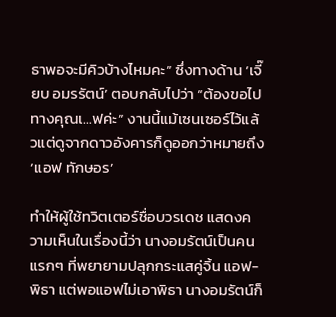ธาพอจะมีคิวบ้างไหมคะ” ซึ่งทางด้าน ‘เจี๊ยบ อมรรัตน์’ ตอบกลับไปว่า “ต้องขอไปทางคุณเ…ฟค่ะ” งานนี้แม้เซนเซอร์ไว้แล้วแต่ดูจากดาวอังคารก็ดูออกว่าหมายถึง ‘แอฟ ทักษอร’

ทำให้ผู้ใช้ทวิตเตอร์ชื่อบวรเดช แสดงความเห็นในเรื่องนี้ว่า นางอมรัตน์เป็นคนแรกๆ ที่พยายามปลุกกระแสคู่จิ้น แอฟ-พิธา แต่พอแอฟไม่เอาพิธา นางอมรัตน์ก็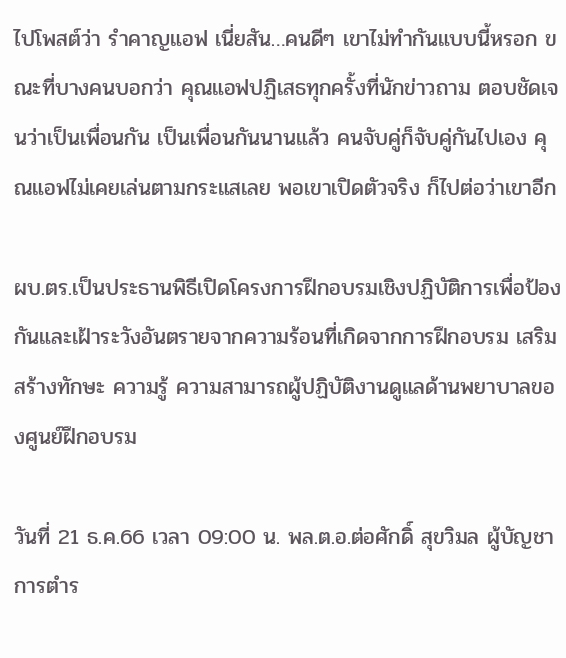ไปโพสต์ว่า รำคาญแอฟ เนี่ยสัน…คนดีๆ เขาไม่ทำกันแบบนี้หรอก ขณะที่บางคนบอกว่า คุณแอฟปฏิเสธทุกครั้งที่นักข่าวถาม ตอบชัดเจนว่าเป็นเพื่อนกัน เป็นเพื่อนกันนานแล้ว คนจับคู่ก็จับคู่กันไปเอง คุณแอฟไม่เคยเล่นตามกระแสเลย พอเขาเปิดตัวจริง ก็ไปต่อว่าเขาอีก

ผบ.ตร.เป็นประธานพิธีเปิดโครงการฝึกอบรมเชิงปฏิบัติการเพื่อป้องกันและเฝ้าระวังอันตรายจากความร้อนที่เกิดจากการฝึกอบรม เสริมสร้างทักษะ ความรู้ ความสามารถผู้ปฏิบัติงานดูแลด้านพยาบาลของศูนย์ฝึกอบรม

วันที่ 21 ธ.ค.66 เวลา 09:00 น. พล.ต.อ.ต่อศักดิ์ สุขวิมล ผู้บัญชาการตำร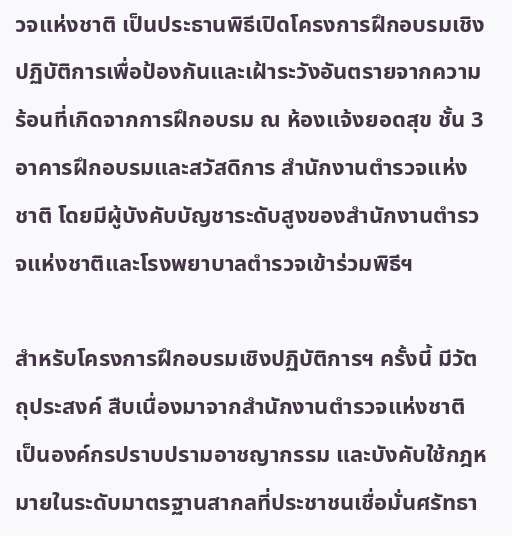วจแห่งชาติ เป็นประธานพิธีเปิดโครงการฝึกอบรมเชิงปฏิบัติการเพื่อป้องกันและเฝ้าระวังอันตรายจากความร้อนที่เกิดจากการฝึกอบรม ณ ห้องแจ้งยอดสุข ชั้น 3 อาคารฝึกอบรมและสวัสดิการ สำนักงานตำรวจแห่งชาติ โดยมีผู้บังคับบัญชาระดับสูงของสำนักงานตำรวจแห่งชาติและโรงพยาบาลตำรวจเข้าร่วมพิธีฯ

สำหรับโครงการฝึกอบรมเชิงปฏิบัติการฯ ครั้งนี้ มีวัตถุประสงค์ สืบเนื่องมาจากสำนักงานตำรวจแห่งชาติ เป็นองค์กรปราบปรามอาชญากรรม และบังคับใช้กฎหมายในระดับมาตรฐานสากลที่ประชาชนเชื่อมั่นศรัทธา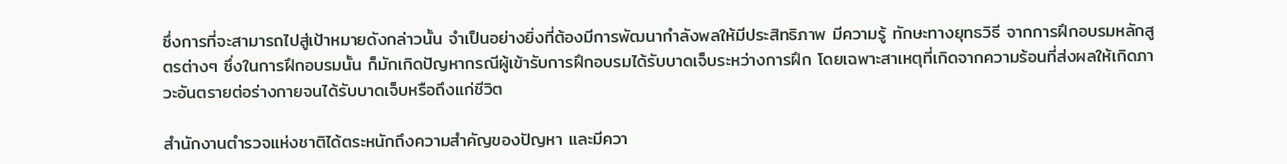ซึ่งการที่จะสามารถไปสู่เป้าหมายดังกล่าวนั้น จำเป็นอย่างยิ่งที่ต้องมีการพัฒนากำลังพลให้มีประสิทธิภาพ มีความรู้ ทักษะทางยุทธวิธี จากการฝึกอบรมหลักสูตรต่างๆ ซึ่งในการฝึกอบรมนั้น ก็มักเกิดปัญหากรณีผู้เข้ารับการฝึกอบรมได้รับบาดเจ็บระหว่างการฝึก โดยเฉพาะสาเหตุที่เกิดจากความร้อนที่ส่งผลให้เกิดภาวะอันตรายต่อร่างกายจนได้รับบาดเจ็บหรือถึงแก่ชีวิต

สำนักงานตำรวจแห่งชาติได้ตระหนักถึงความสำคัญของปัญหา และมีควา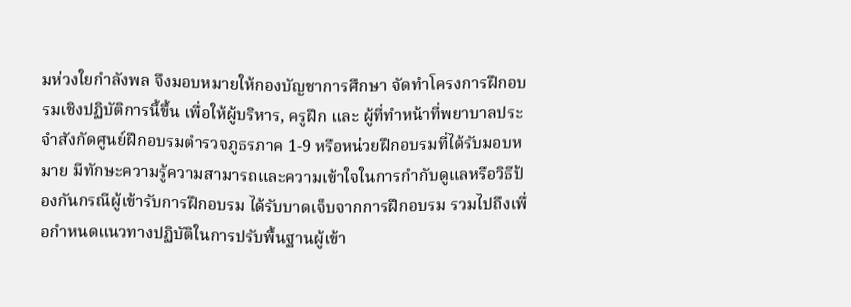มห่วงใยกำลังพล จึงมอบหมายให้กองบัญชาการศึกษา จัดทำโครงการฝึกอบรมเชิงปฏิบัติการนี้ขึ้น เพื่อให้ผู้บริหาร, ครูฝึก และ ผู้ที่ทำหน้าที่พยาบาลประจำสังกัดศูนย์ฝึกอบรมตำรวจภูธรภาค 1-9 หรือหน่วยฝึกอบรมที่ได้รับมอบหมาย มีทักษะความรู้ความสามารถและความเข้าใจในการกำกับดูแลหรือวิธีป้องกันกรณีผู้เข้ารับการฝึกอบรม ได้รับบาดเจ็บจากการฝึกอบรม รวมไปถึงเพื่อกำหนดแนวทางปฏิบัติในการปรับพื้นฐานผู้เข้า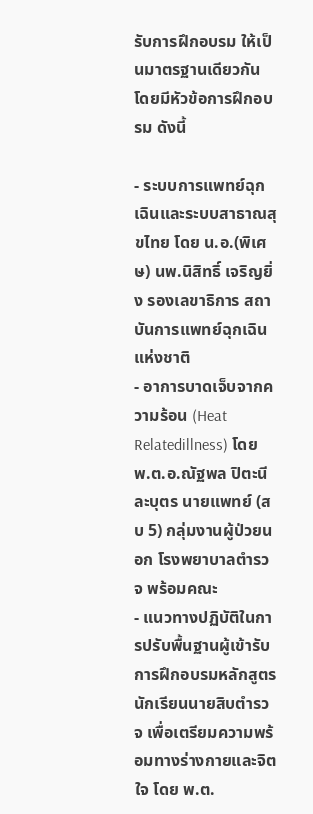รับการฝึกอบรม ให้เป็นมาตรฐานเดียวกัน โดยมีหัวข้อการฝึกอบรม ดังนี้

- ระบบการแพทย์ฉุกเฉินและระบบสาธาณสุขไทย โดย น.อ.(พิเศษ) นพ.นิสิทธิ์ เจริญยิ่ง รองเลขาธิการ สถาบันการแพทย์ฉุกเฉินแห่งชาติ
- อาการบาดเจ็บจากความร้อน (Heat Relatedillness) โดย พ.ต.อ.ณัฐพล ปิตะนีละบุตร นายแพทย์ (สบ 5) กลุ่มงานผู้ป่วยนอก โรงพยาบาลตำรวจ พร้อมคณะ
- แนวทางปฏิบัติในการปรับพื้นฐานผู้เข้ารับการฝึกอบรมหลักสูตรนักเรียนนายสิบตำรวจ เพื่อเตรียมความพร้อมทางร่างกายและจิตใจ โดย พ.ต.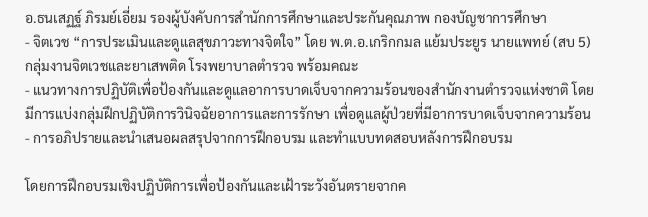อ.ธนเสฏฐ์ ภิรมย์เอี่ยม รองผู้บังคับการสำนักการศึกษาและประกันคุณภาพ กองบัญชาการศึกษา
- จิตเวช “การประเมินและดูแลสุขภาวะทางจิตใจ” โดย พ.ต.อ.เกริกกมล แย้มประยูร นายแพทย์ (สบ 5) กลุ่มงานจิตเวชและยาเสพติด โรงพยาบาลตำรวจ พร้อมคณะ
- แนวทางการปฏิบัติเพื่อป้องกันและดูแลอาการบาดเจ็บจากความร้อนของสำนักงานตำรวจแห่งชาติ โดยมีการแบ่งกลุ่มฝึกปฏิบัติการวินิจฉัยอาการและการรักษา เพื่อดูแลผู้ป่วยที่มีอาการบาดเจ็บจากความร้อน
- การอภิปรายและนำเสนอผลสรุปจากการฝึกอบรม และทำแบบทดสอบหลังการฝึกอบรม

โดยการฝึกอบรมเชิงปฏิบัติการเพื่อป้องกันและเฝ้าระวังอันตรายจากค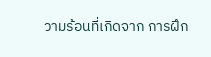วามร้อนที่เกิดจาก การฝึก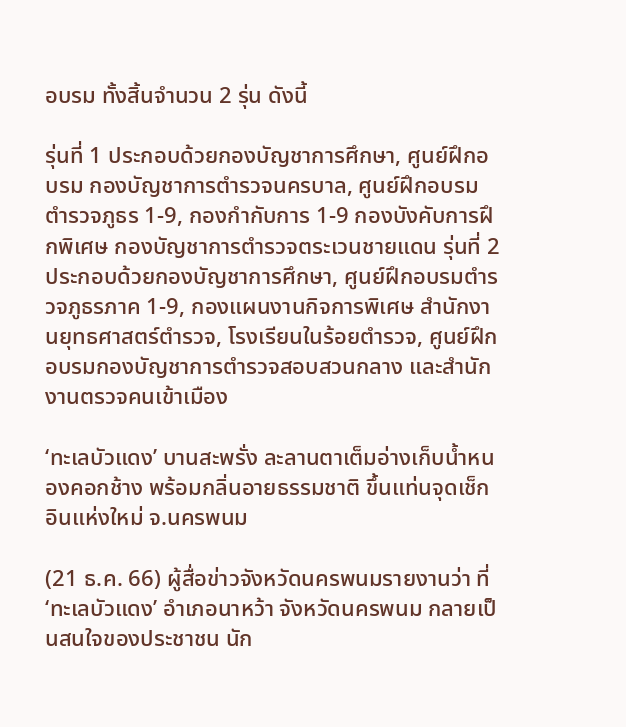อบรม ทั้งสิ้นจำนวน 2 รุ่น ดังนี้

รุ่นที่ 1 ประกอบด้วยกองบัญชาการศึกษา, ศูนย์ฝึกอบรม กองบัญชาการตำรวจนครบาล, ศูนย์ฝึกอบรมตำรวจภูธร 1-9, กองกำกับการ 1-9 กองบังคับการฝึกพิเศษ กองบัญชาการตำรวจตระเวนชายแดน รุ่นที่ 2 ประกอบด้วยกองบัญชาการศึกษา, ศูนย์ฝึกอบรมตำรวจภูธรภาค 1-9, กองแผนงานกิจการพิเศษ สำนักงานยุทธศาสตร์ตำรวจ, โรงเรียนในร้อยตำรวจ, ศูนย์ฝึกอบรมกองบัญชาการตำรวจสอบสวนกลาง และสำนักงานตรวจคนเข้าเมือง

‘ทะเลบัวแดง’ บานสะพรั่ง ละลานตาเต็มอ่างเก็บน้ำหนองคอกช้าง พร้อมกลิ่นอายธรรมชาติ ขึ้นแท่นจุดเช็กอินแห่งใหม่ จ.นครพนม

(21 ธ.ค. 66) ผู้สื่อข่าวจังหวัดนครพนมรายงานว่า ที่ ‘ทะเลบัวแดง’ อำเภอนาหว้า จังหวัดนครพนม กลายเป็นสนใจของประชาชน นัก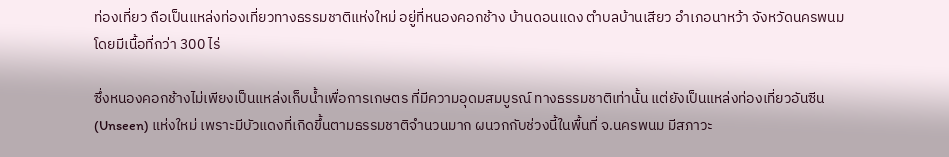ท่องเที่ยว ถือเป็นแหล่งท่องเที่ยวทางธรรมชาติแห่งใหม่ อยู่ที่หนองคอกช้าง บ้านดอนแดง ตำบลบ้านเสียว อำเภอนาหว้า จังหวัดนครพนม โดยมีเนื้อที่กว่า 300 ไร่

ซึ่งหนองคอกช้างไม่เพียงเป็นแหล่งเก็บน้ำเพื่อการเกษตร ที่มีความอุดมสมบูรณ์ ทางธรรมชาติเท่านั้น แต่ยังเป็นแหล่งท่องเที่ยวอันซีน (Unseen) แห่งใหม่ เพราะมีบัวแดงที่เกิดขึ้นตามธรรมชาติจำนวนมาก ผนวกกับช่วงนี้ในพื้นที่ จ.นครพนม มีสภาวะ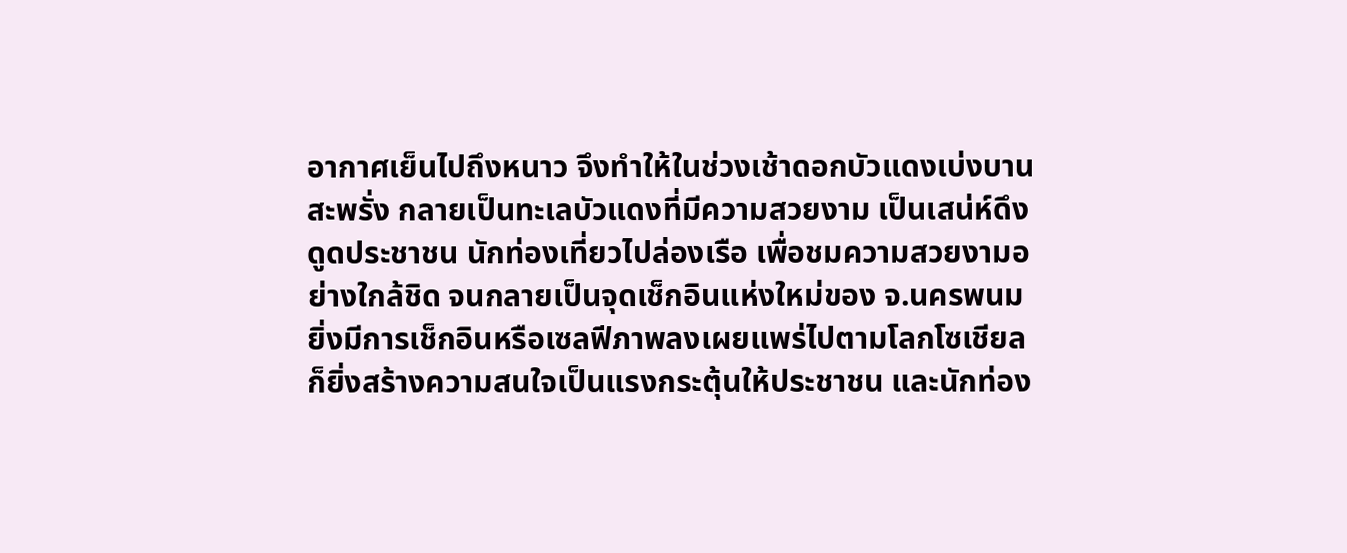อากาศเย็นไปถึงหนาว จึงทำให้ในช่วงเช้าดอกบัวแดงเบ่งบานสะพรั่ง กลายเป็นทะเลบัวแดงที่มีความสวยงาม เป็นเสน่ห์ดึงดูดประชาชน นักท่องเที่ยวไปล่องเรือ เพื่อชมความสวยงามอย่างใกล้ชิด จนกลายเป็นจุดเช็กอินแห่งใหม่ของ จ.นครพนม ยิ่งมีการเช็กอินหรือเซลฟีภาพลงเผยแพร่ไปตามโลกโซเชียล ก็ยิ่งสร้างความสนใจเป็นแรงกระตุ้นให้ประชาชน และนักท่อง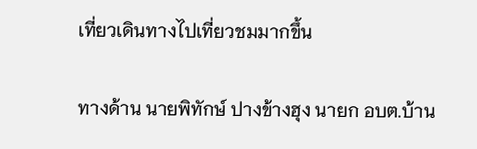เที่ยวเดินทางไปเที่ยวชมมากขึ้น

ทางด้าน นายพิทักษ์ ปางข้างฮุง นายก อบต.บ้าน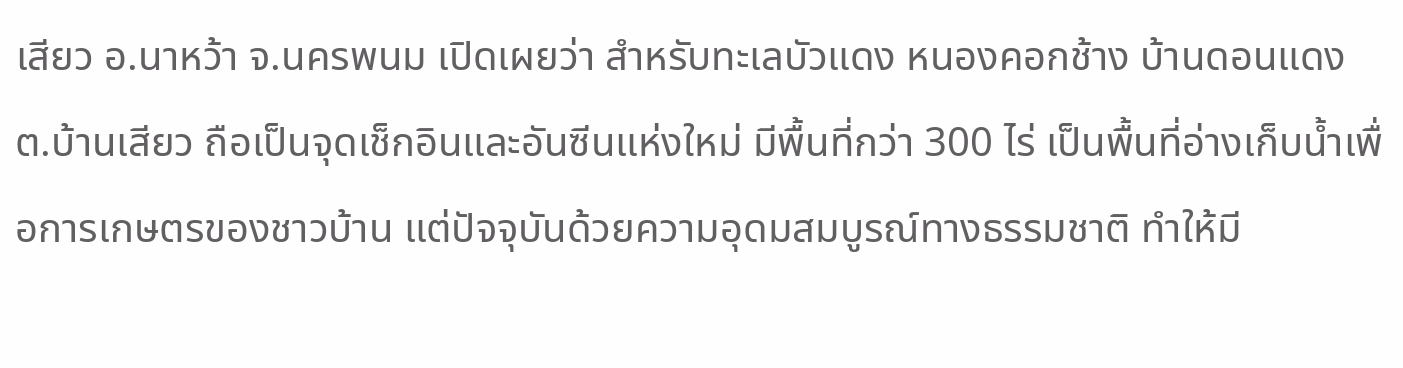เสียว อ.นาหว้า จ.นครพนม เปิดเผยว่า สำหรับทะเลบัวแดง หนองคอกช้าง บ้านดอนแดง ต.บ้านเสียว ถือเป็นจุดเช็กอินและอันซีนแห่งใหม่ มีพื้นที่กว่า 300 ไร่ เป็นพื้นที่อ่างเก็บน้ำเพื่อการเกษตรของชาวบ้าน แต่ปัจจุบันด้วยความอุดมสมบูรณ์ทางธรรมชาติ ทำให้มี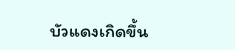บัวแดงเกิดขึ้น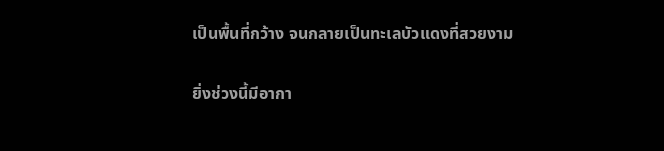เป็นพื้นที่กว้าง จนกลายเป็นทะเลบัวแดงที่สวยงาม

ยิ่งช่วงนี้มีอากา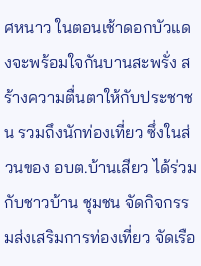ศหนาว ในตอนเช้าดอกบัวแดงจะพร้อมใจกันบานสะพรั่ง สร้างความตื่นตาให้กับประชาชน รวมถึงนักท่องเที่ยว ซึ่งในส่วนของ อบต.บ้านเสียว ได้ร่วมกับชาวบ้าน ชุมชน จัดกิจกรรมส่งเสริมการท่องเที่ยว จัดเรือ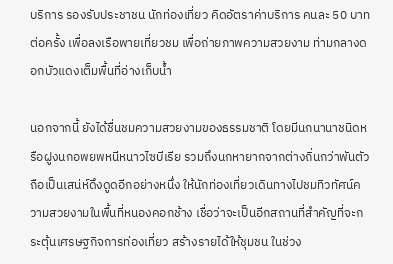บริการ รองรับประชาชน นักท่องเที่ยว คิดอัตราค่าบริการ คนละ 50 บาทต่อครั้ง เพื่อลงเรือพายเที่ยวชม เพื่อถ่ายภาพความสวยงาม ท่ามกลางดอกบัวแดงเต็มพื้นที่อ่างเก็บน้ำ

นอกจากนี้ ยังได้ชื่นชมความสวยงามของธรรมชาติ โดยมีนกนานาชนิดหรือฝูงนกอพยพหนีหนาวไซบีเรีย รวมถึงนกหายากจากต่างถิ่นกว่าพันตัว ถือเป็นเสน่ห์ดึงดูดอีกอย่างหนึ่ง ให้นักท่องเที่ยวเดินทางไปชมทิวทัศน์ความสวยงามในพื้นที่หนองคอกช้าง เชื่อว่าจะเป็นอีกสถานที่สำคัญที่จะกระตุ้นเศรษฐกิจการท่องเที่ยว สร้างรายได้ให้ชุมชน ในช่วง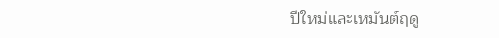ปีใหม่และเหมันต์ฤดู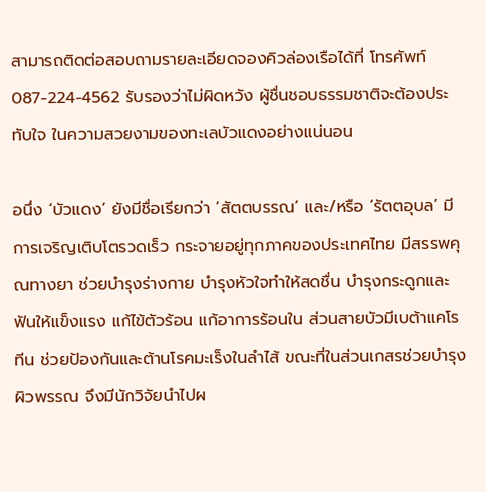สามารถติดต่อสอบถามรายละเอียดจองคิวล่องเรือได้ที่ โทรศัพท์ 087-224-4562 รับรองว่าไม่ผิดหวัง ผู้ชื่นชอบธรรมชาติจะต้องประทับใจ ในความสวยงามของทะเลบัวแดงอย่างแน่นอน

อนึ่ง ‘บัวแดง’ ยังมีชื่อเรียกว่า ‘สัตตบรรณ’ และ/หรือ ‘รัตตอุบล’ มีการเจริญเติบโตรวดเร็ว กระจายอยู่ทุกภาคของประเทศไทย มีสรรพคุณทางยา ช่วยบำรุงร่างกาย บำรุงหัวใจทำให้สดชื่น บำรุงกระดูกและฟันให้แข็งแรง แก้ไข้ตัวร้อน แก้อาการร้อนใน ส่วนสายบัวมีเบต้าแคโรทีน ช่วยป้องกันและต้านโรคมะเร็งในลำไส้ ขณะที่ในส่วนเกสรช่วยบำรุงผิวพรรณ จึงมีนักวิจัยนำไปผ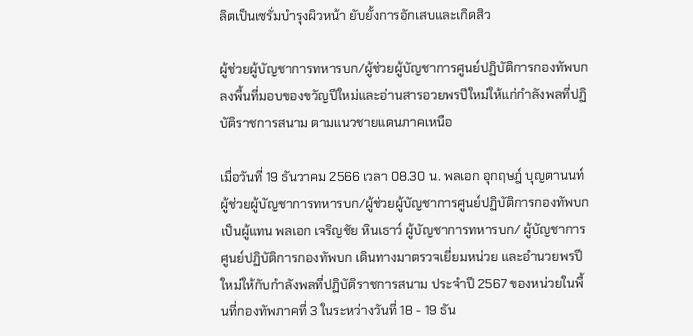ลิตเป็นเซรั่มบำรุงผิวหน้า ยับยั้งการอักเสบและเกิดสิว

ผู้ช่วยผู้บัญชาการทหารบก/ผู้ช่วยผู้บัญชาการศูนย์ปฏิบัติการกองทัพบก ลงพื้นที่มอบของขวัญปีใหม่และอ่านสารอวยพรปีใหม่ให้แก่กำลังพลที่ปฏิบัติราชการสนาม ตามแนวชายแดนภาคเหนือ

เมื่อวันที่ 19 ธันวาคม 2566 เวลา 08.30 น. พลเอก อุกฤษฎ์ บุญตานนท์ ผู้ช่วยผู้บัญชาการทหารบก/ผู้ช่วยผู้บัญชาการศูนย์ปฏิบัติการกองทัพบก เป็นผู้แทน พลเอก เจริญชัย หินเธาว์ ผู้บัญชาการทหารบก/ ผู้บัญชาการศูนย์ปฏิบัติการกองทัพบก เดินทางมาตรวจเยี่ยมหน่วย และอำนวยพรปีใหม่ให้กับกำลังพลที่ปฏิบัติราชการสนาม ประจำปี 2567 ของหน่วยในพื้นที่กองทัพภาคที่ 3 ในระหว่างวันที่ 18 - 19 ธัน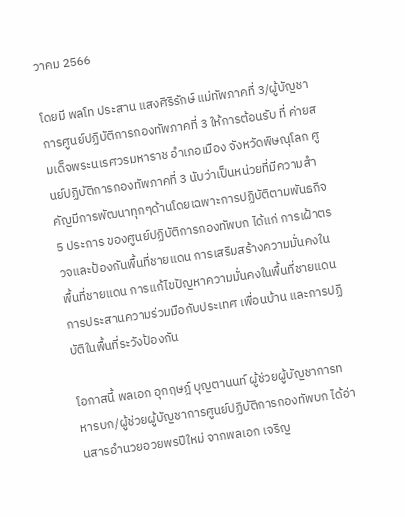วาคม 2566

โดยมี พลโท ประสาน แสงศิริรักษ์ แม่ทัพภาคที่ 3/ผู้บัญชาการศูนย์ปฏิบัติการกองทัพภาคที่ 3 ให้การต้อนรับ ที่ ค่ายสมเด็จพระนเรศวรมหาราช อำเภอเมือง จังหวัดพิษณุโลก ศูนย์ปฏิบัติการกองทัพภาคที่ 3 นับว่าเป็นหน่วยที่มีความสำคัญมีการพัฒนาทุกๆด้านโดยเฉพาะการปฏิบัติตามพันธกิจ 5 ประการ ของศูนย์ปฏิบัติการกองทัพบก ได้แก่ การเฝ้าตรวจและป้องกันพื้นที่ชายแดน การเสริมสร้างความมั่นคงในพื้นที่ชายแดน การแก้ไขปัญหาความมั่นคงในพื้นที่ชายแดน การประสานความร่วมมือกับประเทศ เพื่อนบ้าน และการปฏิบัติในพื้นที่ระวังป้องกัน

โอกาสนี้ พลเอก อุกฤษฎ์ บุญตานนท์ ผู้ช่วยผู้บัญชาการทหารบก/ผู้ช่วยผู้บัญชาการศูนย์ปฏิบัติการกองทัพบก ได้อ่านสารอำนวยอวยพรปีใหม่ จากพลเอก เจริญ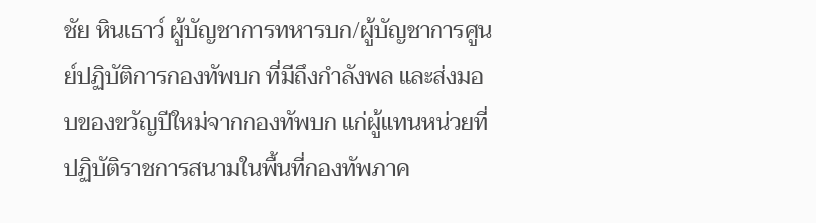ชัย หินเธาว์ ผู้บัญชาการทหารบก/ผู้บัญชาการศูนย์ปฏิบัติการกองทัพบก ที่มีถึงกำลังพล และส่งมอบของขวัญปีใหม่จากกองทัพบก แก่ผู้แทนหน่วยที่ปฏิบัติราชการสนามในพื้นที่กองทัพภาค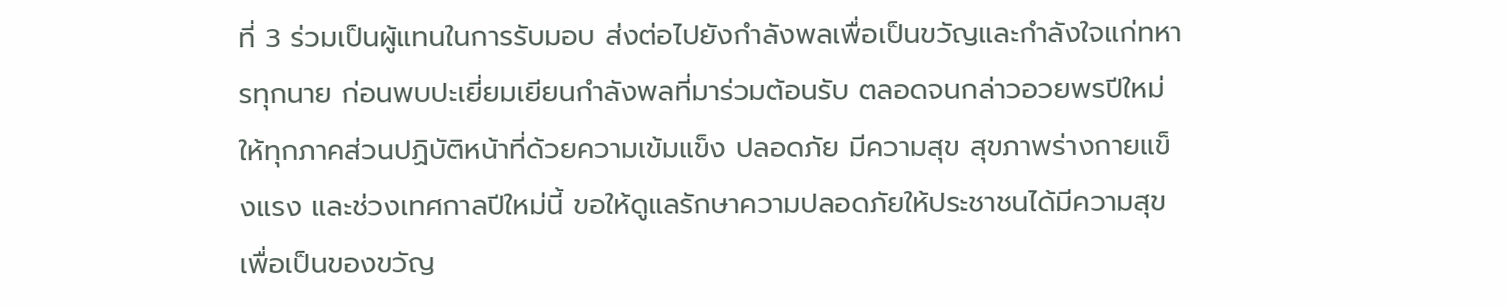ที่ 3 ร่วมเป็นผู้แทนในการรับมอบ ส่งต่อไปยังกำลังพลเพื่อเป็นขวัญและกำลังใจแก่ทหารทุกนาย ก่อนพบปะเยี่ยมเยียนกำลังพลที่มาร่วมต้อนรับ ตลอดจนกล่าวอวยพรปีใหม่ ให้ทุกภาคส่วนปฏิบัติหน้าที่ด้วยความเข้มแข็ง ปลอดภัย มีความสุข สุขภาพร่างกายแข็งแรง และช่วงเทศกาลปีใหม่นี้ ขอให้ดูแลรักษาความปลอดภัยให้ประชาชนได้มีความสุขเพื่อเป็นของขวัญ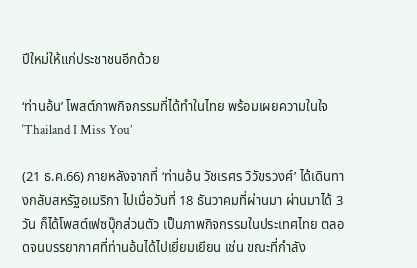ปีใหม่ให้แก่ประชาชนอีกด้วย

‘ท่านอ้น’ โพสต์ภาพกิจกรรมที่ได้ทำในไทย พร้อมเผยความในใจ ‘Thailand I Miss You’

(21 ธ.ค.66) ภายหลังจากที่ ‘ท่านอ้น วัชเรศร วิวัขรวงศ์’ ได้เดินทางกลับสหรัฐอเมริกา ไปเมื่อวันที่ 18 ธันวาคมที่ผ่านมา ผ่านมาได้ 3 วัน ก็ได้โพสต์เฟซบุ๊กส่วนตัว เป็นภาพกิจกรรมในประเทศไทย ตลอดจนบรรยากาศที่ท่านอ้นได้ไปเยี่ยมเยียน เช่น ขณะที่กำลัง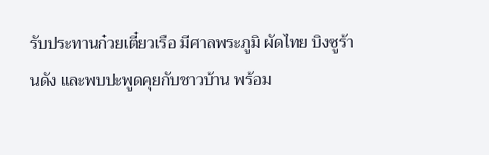รับประทานก๋วยเตี๋ยวเรือ มีศาลพระภูมิ ผัดไทย บิงซูร้านดัง และพบปะพูดคุยกับชาวบ้าน พร้อม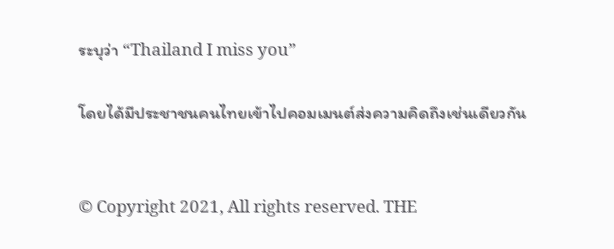ระบุว่า “Thailand I miss you”

โดยได้มีประชาชนคนไทยเข้าไปคอมเมนต์ส่งความคิดถึงเช่นเดียวกัน


© Copyright 2021, All rights reserved. THE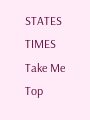STATES TIMES
Take Me Top